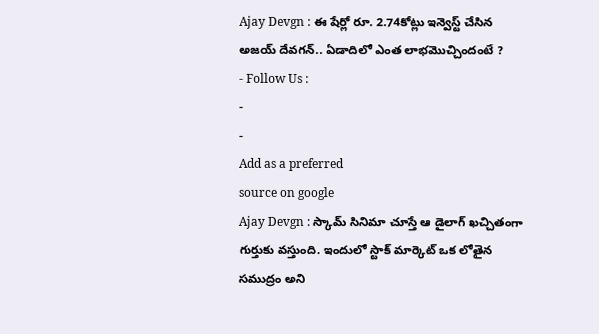Ajay Devgn : ఈ షేర్లో రూ. 2.74కోట్లు ఇన్వెస్ట్ చేసిన అజయ్ దేవగన్.. ఏడాదిలో ఎంత లాభమొచ్చిందంటే ?
- Follow Us :
-
-
Add as a preferred
source on google
Ajay Devgn : స్కామ్ సినిమా చూస్తే ఆ డైలాగ్ ఖచ్చితంగా గుర్తుకు వస్తుంది. ఇందులో స్టాక్ మార్కెట్ ఒక లోతైన సముద్రం అని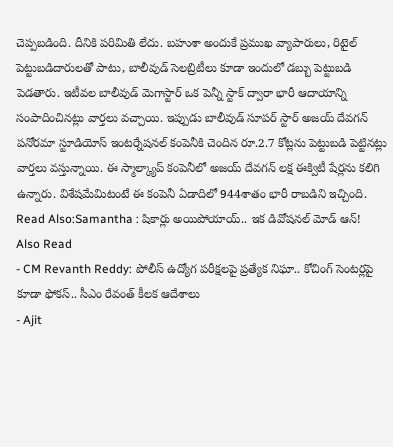చెప్పబడింది. దీనికి పరిమితి లేదు. బహుశా అందుకే ప్రముఖ వ్యాపారులు, రిటైల్ పెట్టుబడిదారులతో పాటు, బాలీవుడ్ సెలబ్రిటీలు కూడా ఇందులో డబ్బు పెట్టుబడి పెడతారు. ఇటీవల బాలీవుడ్ మెగాస్టార్ ఒక పెన్నీ స్టాక్ ద్వారా భారీ ఆదాయాన్ని సంపాదించినట్లు వార్తలు వచ్చాయి. ఇప్పుడు బాలీవుడ్ సూపర్ స్టార్ అజయ్ దేవగన్ పనోరమా స్టూడియోస్ ఇంటర్నేషనల్ కంపెనీకి చెందిన రూ.2.7 కోట్లను పెట్టుబడి పెట్టినట్లు వార్తలు వస్తున్నాయి. ఈ స్మాల్క్యాప్ కంపెనీలో అజయ్ దేవగన్ లక్ష ఈక్విటీ షేర్లను కలిగి ఉన్నారు. విశేషమేమిటంటే ఈ కంపెనీ ఏడాదిలో 944శాతం భారీ రాబడిని ఇచ్చింది.
Read Also:Samantha : షికార్లు అయిపోయాయ్.. ఇక డివోషనల్ మోడ్ ఆన్!
Also Read
- CM Revanth Reddy: పోలీస్ ఉద్యోగ పరీక్షలపై ప్రత్యేక నిఘా.. కోచింగ్ సెంటర్లపై కూడా ఫోకస్.. సీఎం రేవంత్ కీలక ఆదేశాలు
- Ajit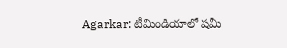Agarkar: టీమిండియాలో షమీ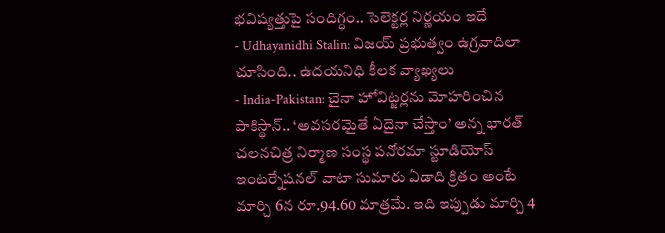భవిష్యత్తుపై సందిగ్ధం.. సెలెక్టర్ల నిర్ణయం ఇదే
- Udhayanidhi Stalin: విజయ్ ప్రభుత్వం ఉగ్రవాదిలా చూసింది.. ఉదయనిధి కీలక వ్యాఖ్యలు
- India-Pakistan: చైనా హోవిట్జర్లను మోహరించిన పాకిస్థాన్.. ‘అవసరమైతే ఏదైనా చేస్తాం’ అన్న భారత్
చలనచిత్ర నిర్మాణ సంస్థ పనోరమా స్టూడియోస్ ఇంటర్నేషనల్ వాటా సుమారు ఏడాది క్రితం అంటే మార్చి 6న రూ.94.60 మాత్రమే. ఇది ఇప్పుడు మార్చి 4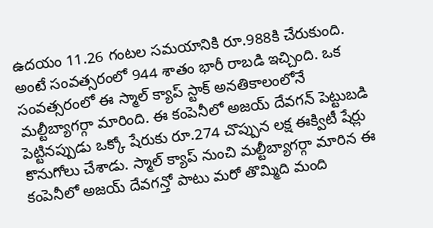ఉదయం 11.26 గంటల సమయానికి రూ.988కి చేరుకుంది. అంటే సంవత్సరంలో 944 శాతం భారీ రాబడి ఇచ్చింది. ఒక సంవత్సరంలో ఈ స్మాల్ క్యాప్ స్టాక్ అనతికాలంలోనే మల్టీబ్యాగర్గా మారింది. ఈ కంపెనీలో అజయ్ దేవగన్ పెట్టుబడి పెట్టినప్పుడు ఒక్కో షేరుకు రూ.274 చొప్పున లక్ష ఈక్విటీ షేర్లు కొనుగోలు చేశాడు. స్మాల్ క్యాప్ నుంచి మల్టీబ్యాగర్గా మారిన ఈ కంపెనీలో అజయ్ దేవగన్తో పాటు మరో తొమ్మిది మంది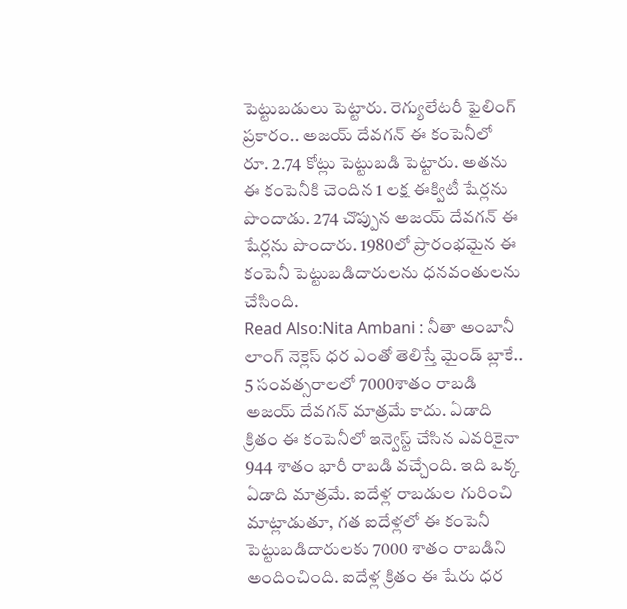పెట్టుబడులు పెట్టారు. రెగ్యులేటరీ ఫైలింగ్ ప్రకారం.. అజయ్ దేవగన్ ఈ కంపెనీలో రూ. 2.74 కోట్లు పెట్టుబడి పెట్టారు. అతను ఈ కంపెనీకి చెందిన 1 లక్ష ఈక్విటీ షేర్లను పొందాడు. 274 చొప్పున అజయ్ దేవగన్ ఈ షేర్లను పొందారు. 1980లో ప్రారంభమైన ఈ కంపెనీ పెట్టుబడిదారులను ధనవంతులను చేసింది.
Read Also:Nita Ambani : నీతా అంబానీ లాంగ్ నెక్లెస్ ధర ఎంతో తెలిస్తే మైండ్ బ్లాకే..
5 సంవత్సరాలలో 7000శాతం రాబడి
అజయ్ దేవగన్ మాత్రమే కాదు. ఏడాది క్రితం ఈ కంపెనీలో ఇన్వెస్ట్ చేసిన ఎవరికైనా 944 శాతం భారీ రాబడి వచ్చేంది. ఇది ఒక్క ఏడాది మాత్రమే. ఐదేళ్ల రాబడుల గురించి మాట్లాడుతూ, గత ఐదేళ్లలో ఈ కంపెనీ పెట్టుబడిదారులకు 7000 శాతం రాబడిని అందించింది. ఐదేళ్ల క్రితం ఈ షేరు ధర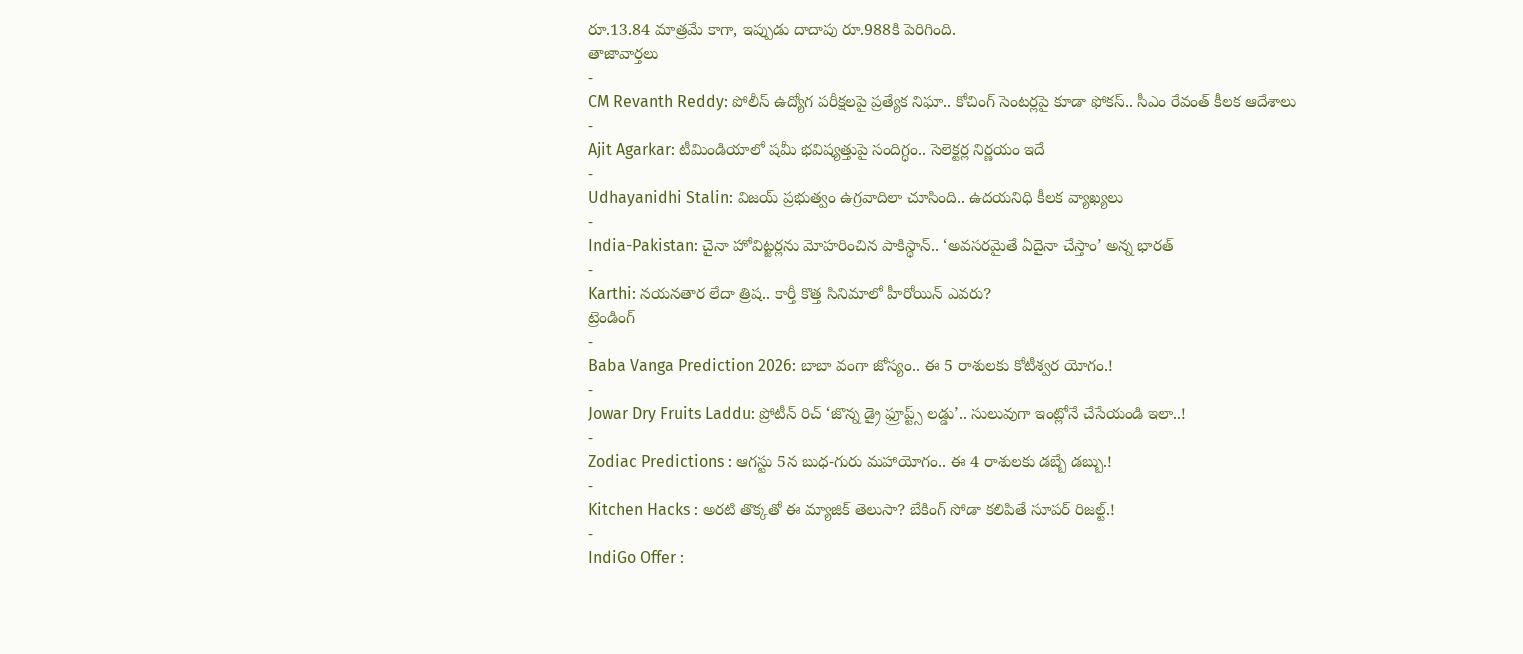రూ.13.84 మాత్రమే కాగా, ఇప్పుడు దాదాపు రూ.988కి పెరిగింది.
తాజావార్తలు
-
CM Revanth Reddy: పోలీస్ ఉద్యోగ పరీక్షలపై ప్రత్యేక నిఘా.. కోచింగ్ సెంటర్లపై కూడా ఫోకస్.. సీఎం రేవంత్ కీలక ఆదేశాలు
-
Ajit Agarkar: టీమిండియాలో షమీ భవిష్యత్తుపై సందిగ్ధం.. సెలెక్టర్ల నిర్ణయం ఇదే
-
Udhayanidhi Stalin: విజయ్ ప్రభుత్వం ఉగ్రవాదిలా చూసింది.. ఉదయనిధి కీలక వ్యాఖ్యలు
-
India-Pakistan: చైనా హోవిట్జర్లను మోహరించిన పాకిస్థాన్.. ‘అవసరమైతే ఏదైనా చేస్తాం’ అన్న భారత్
-
Karthi: నయనతార లేదా త్రిష.. కార్తీ కొత్త సినిమాలో హీరోయిన్ ఎవరు?
ట్రెండింగ్
-
Baba Vanga Prediction 2026: బాబా వంగా జోస్యం.. ఈ 5 రాశులకు కోటీశ్వర యోగం.!
-
Jowar Dry Fruits Laddu: ప్రోటీన్ రిచ్ ‘జొన్న డ్రై ఫ్రూప్ట్స్ లడ్డు’.. సులువుగా ఇంట్లోనే చేసేయండి ఇలా..!
-
Zodiac Predictions : ఆగస్టు 5న బుధ-గురు మహాయోగం.. ఈ 4 రాశులకు డబ్బే డబ్బు.!
-
Kitchen Hacks : అరటి తొక్కతో ఈ మ్యాజిక్ తెలుసా? బేకింగ్ సోడా కలిపితే సూపర్ రిజల్ట్.!
-
IndiGo Offer :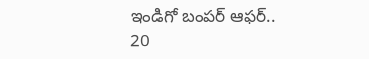ఇండిగో బంపర్ ఆఫర్.. 20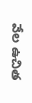వేల ఉచిత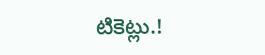టికెట్లు.!